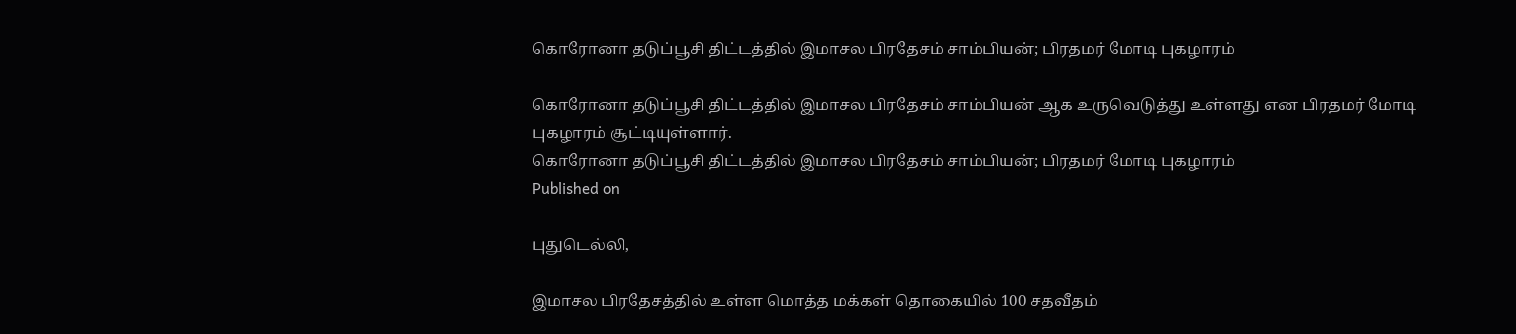கொரோனா தடுப்பூசி திட்டத்தில் இமாசல பிரதேசம் சாம்பியன்; பிரதமர் மோடி புகழாரம்

கொரோனா தடுப்பூசி திட்டத்தில் இமாசல பிரதேசம் சாம்பியன் ஆக உருவெடுத்து உள்ளது என பிரதமர் மோடி புகழாரம் சூட்டியுள்ளார்.
கொரோனா தடுப்பூசி திட்டத்தில் இமாசல பிரதேசம் சாம்பியன்; பிரதமர் மோடி புகழாரம்
Published on

புதுடெல்லி,

இமாசல பிரதேசத்தில் உள்ள மொத்த மக்கள் தொகையில் 100 சதவீதம்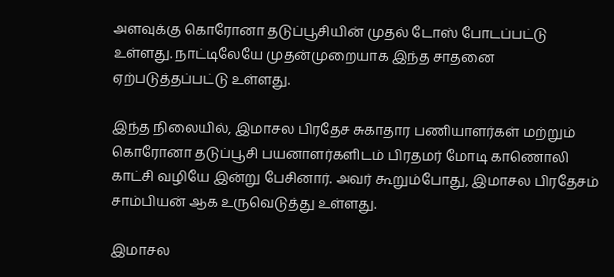அளவுக்கு கொரோனா தடுப்பூசியின் முதல் டோஸ் போடப்பட்டு உள்ளது. நாட்டிலேயே முதன்முறையாக இந்த சாதனை ஏற்படுத்தப்பட்டு உள்ளது.

இந்த நிலையில், இமாசல பிரதேச சுகாதார பணியாளர்கள் மற்றும் கொரோனா தடுப்பூசி பயனாளர்களிடம் பிரதமர் மோடி காணொலி காட்சி வழியே இன்று பேசினார். அவர் கூறும்போது, இமாசல பிரதேசம் சாம்பியன் ஆக உருவெடுத்து உள்ளது.

இமாசல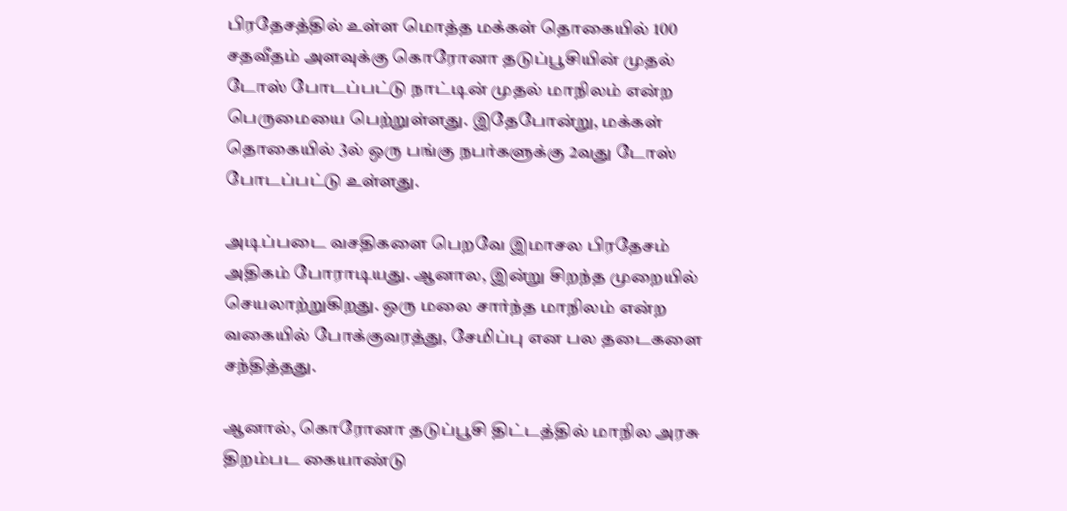பிரதேசத்தில் உள்ள மொத்த மக்கள் தொகையில் 100 சதவீதம் அளவுக்கு கொரோனா தடுப்பூசியின் முதல் டோஸ் போடப்பட்டு நாட்டின் முதல் மாநிலம் என்ற பெருமையை பெற்றுள்ளது. இதேபோன்று, மக்கள் தொகையில் 3ல் ஒரு பங்கு நபர்களுக்கு 2வது டோஸ் போடப்பட்டு உள்ளது.

அடிப்படை வசதிகளை பெறவே இமாசல பிரதேசம் அதிகம் போராடியது. ஆனால, இன்று சிறந்த முறையில் செயலாற்றுகிறது. ஒரு மலை சார்ந்த மாநிலம் என்ற வகையில் போக்குவரத்து, சேமிப்பு என பல தடைகளை சந்தித்தது.

ஆனால், கொரோனா தடுப்பூசி திட்டத்தில் மாநில அரசு திறம்பட கையாண்டு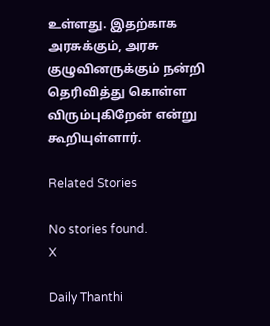உள்ளது. இதற்காக அரசுக்கும், அரசு குழுவினருக்கும் நன்றி தெரிவித்து கொள்ள விரும்புகிறேன் என்று கூறியுள்ளார்.

Related Stories

No stories found.
X

Daily Thanthi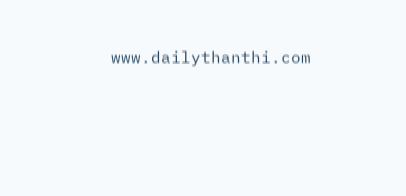www.dailythanthi.com